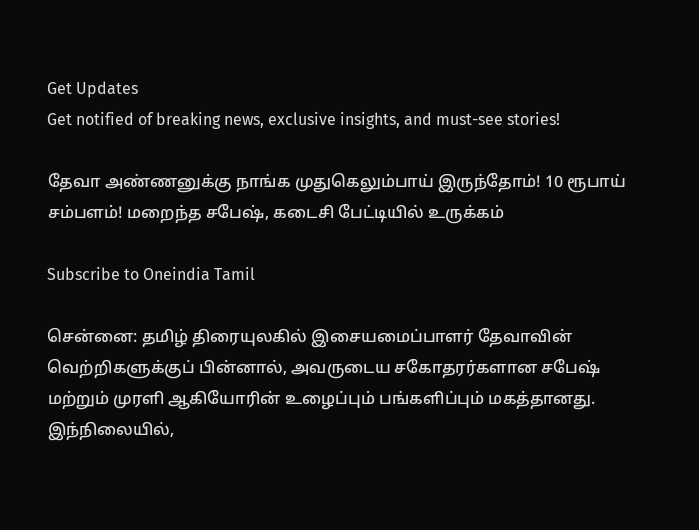Get Updates
Get notified of breaking news, exclusive insights, and must-see stories!

தேவா அண்ணனுக்கு நாங்க முதுகெலும்பாய் இருந்தோம்! 10 ரூபாய் சம்பளம்! மறைந்த சபேஷ், கடைசி பேட்டியில் உருக்கம்

Subscribe to Oneindia Tamil

சென்னை: தமிழ் திரையுலகில் இசையமைப்பாளர் தேவாவின் வெற்றிகளுக்குப் பின்னால், அவருடைய சகோதரர்களான சபேஷ் மற்றும் முரளி ஆகியோரின் உழைப்பும் பங்களிப்பும் மகத்தானது. இந்நிலையில்,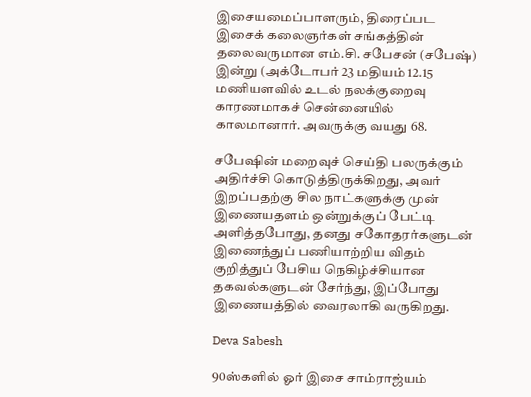இசையமைப்பாளரும், திரைப்பட இசைக் கலைஞர்கள் சங்கத்தின் தலைவருமான எம்.சி. சபேசன் (சபேஷ்) இன்று (அக்டோபர் 23 மதியம் 12.15 மணியளவில் உடல் நலக்குறைவு காரணமாகச் சென்னையில் காலமானார். அவருக்கு வயது 68.

சபேஷின் மறைவுச் செய்தி பலருக்கும் அதிர்ச்சி கொடுத்திருக்கிறது, அவர் இறப்பதற்கு சில நாட்களுக்கு முன் இணையதளம் ஒன்றுக்குப் பேட்டி அளித்தபோது, தனது சகோதரர்களுடன் இணைந்துப் பணியாற்றிய விதம் குறித்துப் பேசிய நெகிழ்ச்சியான தகவல்களுடன் சேர்ந்து, இப்போது இணையத்தில் வைரலாகி வருகிறது.

Deva Sabesh

90ஸ்களில் ஓர் இசை சாம்ராஜ்யம்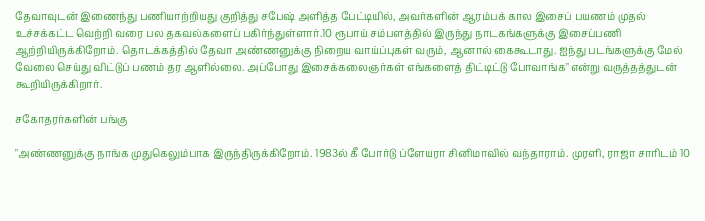தேவாவுடன் இணைந்து பணியாற்றியது குறித்து சபேஷ் அளித்த பேட்டியில், அவர்களின் ஆரம்பக் கால இசைப் பயணம் முதல் உச்சக்கட்ட வெற்றி வரை பல தகவல்களைப் பகிர்ந்துள்ளார்.10 ரூபாய் சம்பளத்தில் இருந்து நாடகங்களுக்கு இசைப்பணி ஆற்றியிருக்கிறோம். தொடக்கத்தில் தேவா அண்ணனுக்கு நிறைய வாய்ப்புகள் வரும், ஆனால் கைகூடாது. ஐந்து படங்களுக்கு மேல் வேலை செய்து விட்டுப் பணம் தர ஆளில்லை. அப்போது இசைக்கலைஞர்கள் எங்களைத் திட்டிட்டு போவாங்க" என்று வருத்தத்துடன் கூறியிருக்கிறார்.

சகோதரர்களின் பங்கு

"அண்ணனுக்கு நாங்க முதுகெலும்பாக இருந்திருக்கிறோம். 1983ல் கீ போர்டு ப்ளேயரா சினிமாவில் வந்தாராம். முரளி, ராஜா சாரிடம் 10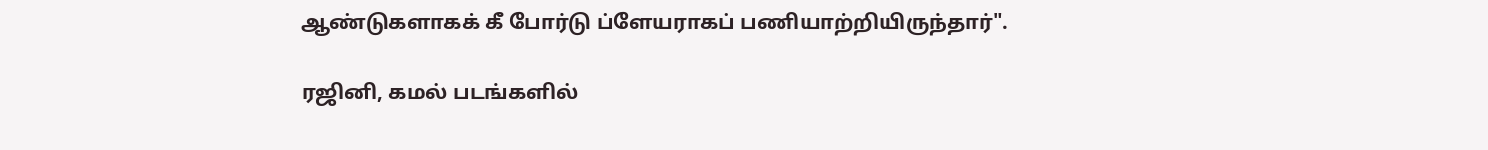ஆண்டுகளாகக் கீ போர்டு ப்ளேயராகப் பணியாற்றியிருந்தார்".

ரஜினி, கமல் படங்களில்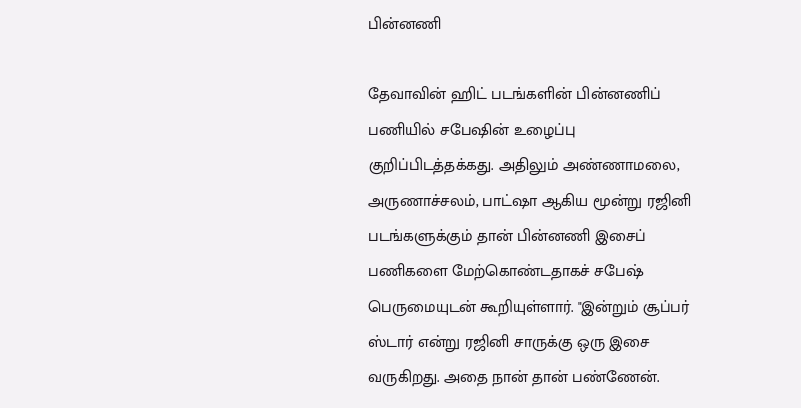பின்னணி

தேவாவின் ஹிட் படங்களின் பின்னணிப் பணியில் சபேஷின் உழைப்பு குறிப்பிடத்தக்கது. அதிலும் அண்ணாமலை, அருணாச்சலம், பாட்ஷா ஆகிய மூன்று ரஜினி படங்களுக்கும் தான் பின்னணி இசைப் பணிகளை மேற்கொண்டதாகச் சபேஷ் பெருமையுடன் கூறியுள்ளார். "இன்றும் சூப்பர் ஸ்டார் என்று ரஜினி சாருக்கு ஒரு இசை வருகிறது. அதை நான் தான் பண்ணேன்.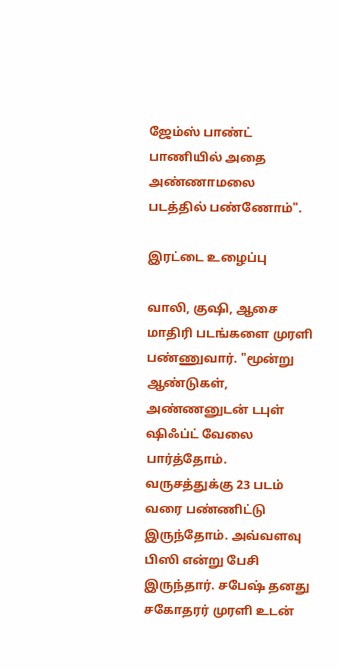ஜேம்ஸ் பாண்ட் பாணியில் அதை அண்ணாமலை படத்தில் பண்ணோம்".

இரட்டை உழைப்பு

வாலி, குஷி, ஆசை மாதிரி படங்களை முரளி பண்ணுவார். "மூன்று ஆண்டுகள், அண்ணனுடன் டபுள் ஷிஃப்ட் வேலை பார்த்தோம். வருசத்துக்கு 23 படம் வரை பண்ணிட்டு இருந்தோம். அவ்வளவு பிஸி என்று பேசி இருந்தார். சபேஷ் தனது சகோதரர் முரளி உடன்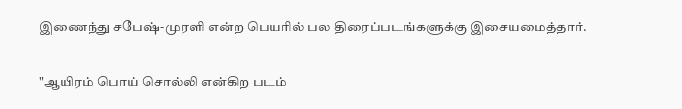இணைந்து சபேஷ்-முரளி என்ற பெயரில் பல திரைப்படங்களுக்கு இசையமைத்தார்.

"ஆயிரம் பொய் சொல்லி என்கிற படம்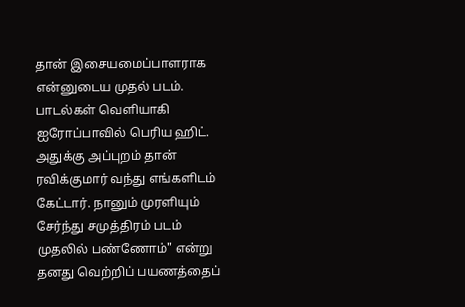தான் இசையமைப்பாளராக என்னுடைய முதல் படம். பாடல்கள் வெளியாகி ஐரோப்பாவில் பெரிய ஹிட். அதுக்கு அப்புறம் தான் ரவிக்குமார் வந்து எங்களிடம் கேட்டார். நானும் முரளியும் சேர்ந்து சமுத்திரம் படம் முதலில் பண்ணோம்" என்று தனது வெற்றிப் பயணத்தைப்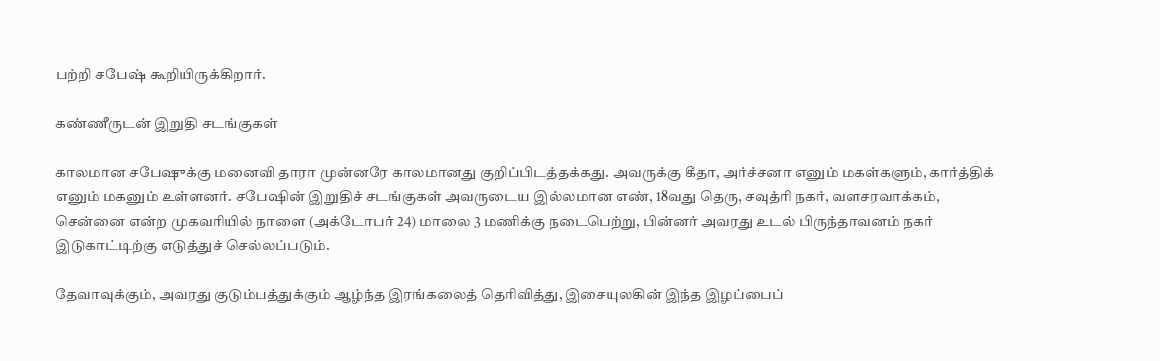பற்றி சபேஷ் கூறியிருக்கிறார்.

கண்ணீருடன் இறுதி சடங்குகள்

காலமான சபேஷுக்கு மனைவி தாரா முன்னரே காலமானது குறிப்பிடத்தக்கது. அவருக்கு கீதா, அர்ச்சனா எனும் மகள்களும், கார்த்திக் எனும் மகனும் உள்ளனர். சபேஷின் இறுதிச் சடங்குகள் அவருடைய இல்லமான எண், 18வது தெரு, சவுத்ரி நகர், வளசரவாக்கம், சென்னை என்ற முகவரியில் நாளை (அக்டோபர் 24) மாலை 3 மணிக்கு நடைபெற்று, பின்னர் அவரது உடல் பிருந்தாவனம் நகர் இடுகாட்டிற்கு எடுத்துச் செல்லப்படும்.

தேவாவுக்கும், அவரது குடும்பத்துக்கும் ஆழ்ந்த இரங்கலைத் தெரிவித்து, இசையுலகின் இந்த இழப்பைப்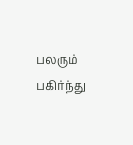பலரும் பகிர்ந்து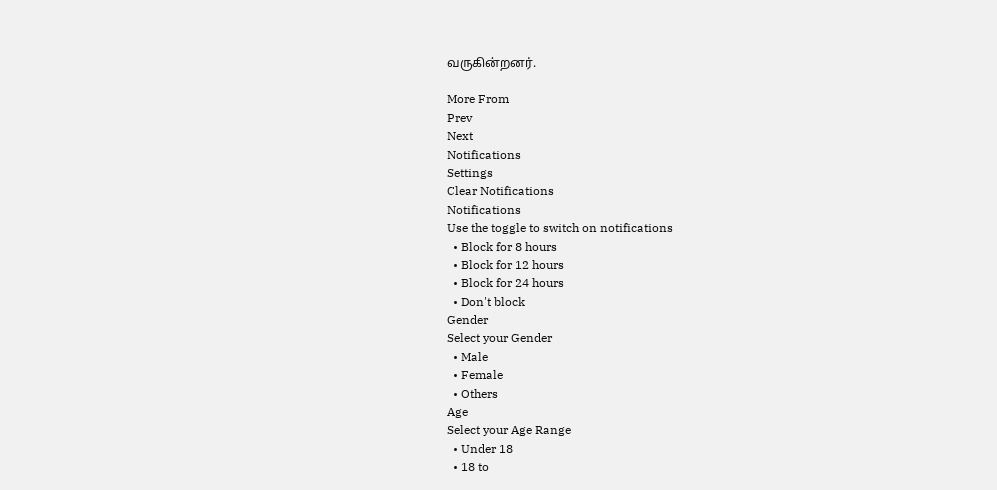வருகின்றனர்.

More From
Prev
Next
Notifications
Settings
Clear Notifications
Notifications
Use the toggle to switch on notifications
  • Block for 8 hours
  • Block for 12 hours
  • Block for 24 hours
  • Don't block
Gender
Select your Gender
  • Male
  • Female
  • Others
Age
Select your Age Range
  • Under 18
  • 18 to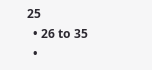25
  • 26 to 35
  •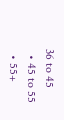36 to 45
  • 45 to 55
  • 55+